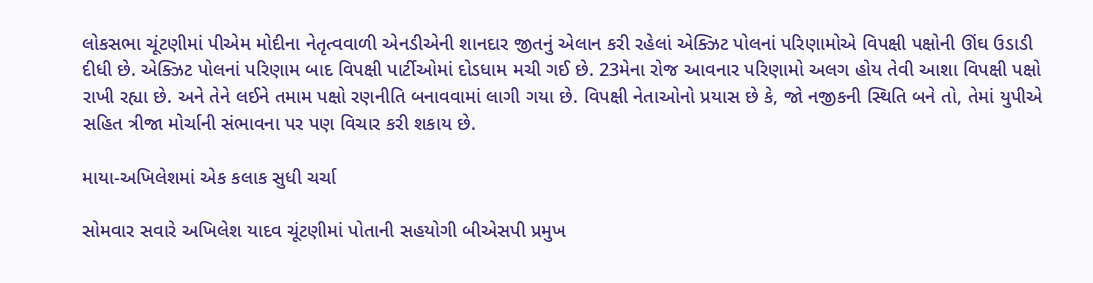લોકસભા ચૂંટણીમાં પીએમ મોદીના નેતૃત્વવાળી એનડીએની શાનદાર જીતનું એલાન કરી રહેલાં એક્ઝિટ પોલનાં પરિણામોએ વિપક્ષી પક્ષોની ઊંઘ ઉડાડી દીધી છે. એક્ઝિટ પોલનાં પરિણામ બાદ વિપક્ષી પાર્ટીઓમાં દોડધામ મચી ગઈ છે. 23મેના રોજ આવનાર પરિણામો અલગ હોય તેવી આશા વિપક્ષી પક્ષો રાખી રહ્યા છે. અને તેને લઈને તમામ પક્ષો રણનીતિ બનાવવામાં લાગી ગયા છે. વિપક્ષી નેતાઓનો પ્રયાસ છે કે, જો નજીકની સ્થિતિ બને તો, તેમાં યુપીએ સહિત ત્રીજા મોર્ચાની સંભાવના પર પણ વિચાર કરી શકાય છે.

માયા-અખિલેશમાં એક કલાક સુધી ચર્ચા

સોમવાર સવારે અખિલેશ યાદવ ચૂંટણીમાં પોતાની સહયોગી બીએસપી પ્રમુખ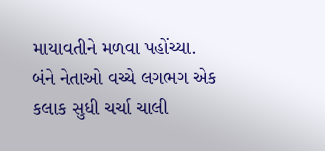માયાવતીને મળવા પહોંચ્યા. બંને નેતાઓ વચ્ચે લગભગ એક કલાક સુધી ચર્ચા ચાલી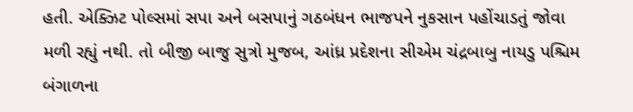હતી. એક્ઝિટ પોલ્સમાં સપા અને બસપાનું ગઠબંધન ભાજપને નુકસાન પહોંચાડતું જોવા મળી રહ્યું નથી. તો બીજી બાજુ સુત્રો મુજબ, આંધ્ર પ્રદેશના સીએમ ચંદ્રબાબુ નાયડુ પશ્ચિમ બંગાળના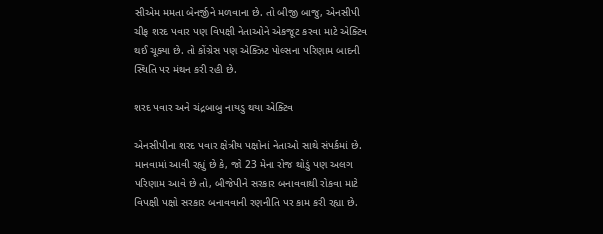સીએમ મમતા બેનર્જીને મળવાના છે. તો બીજી બાજુ, એનસીપી ચીફ શરદ પવાર પણ વિપક્ષી નેતાઓને એકજૂટ કરવા માટે એક્ટિવ થઈ ચૂક્યા છે. તો કોંગ્રેસ પણ એક્ઝિટ પોલ્સના પરિણામ બાદની સ્થિતિ પર મંથન કરી રહી છે.

શરદ પવાર અને ચંદ્રબાબુ નાયડુ થયા એક્ટિવ

એનસીપીના શરદ પવાર ક્ષેત્રીય પક્ષોનાં નેતાઓ સાથે સંપર્કમાં છે. માનવામાં આવી રહ્યું છે કે, જો 23 મેના રોજ થોડું પણ અલગ પરિણામ આવે છે તો, બીજેપીને સરકાર બનાવવાથી રોકવા માટે વિપક્ષી પક્ષો સરકાર બનાવવાની રણનીતિ પર કામ કરી રહ્યા છે.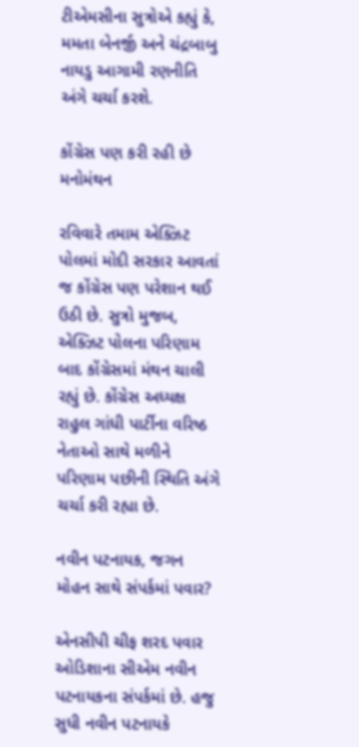ટીએમસીના સુત્રોએ કહ્યું કે, મમતા બેનર્જી અને ચંદ્રબાબુ નાયડુ આગામી રણનીતિ અંગે ચર્ચા કરશે.

કોંગ્રેસ પણ કરી રહી છે મનોમંથન

રવિવારે તમામ એક્ઝિટ પોલમાં મોદી સરકાર આવતાં જ કોંગ્રેસ પણ પરેશાન થઈ ઉઠી છે. સુત્રો મુજબ, એક્ઝિટ પોલના પરિણામ બાદ કોંગ્રેસમાં મંથન ચાલી રહ્યું છે. કોંગ્રેસ અધ્યક્ષ રાહુલ ગાંધી પાર્ટીના વરિષ્ઠ નેતાઓ સાથે મળીને પરિણામ પછીની સ્થિતિ અંગે ચર્ચા કરી રહ્યા છે.

નવીન પટનાયક, જગન મોહન સાથે સંપર્કમાં પવાર?

એનસીપી ચીફ શરદ પવાર ઓડિશાના સીએમ નવીન પટનાયકના સંપર્કમાં છે. હજુ સુધી નવીન પટનાયકે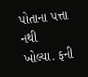પોતાના પત્તા નથી ખોલ્યા. ફની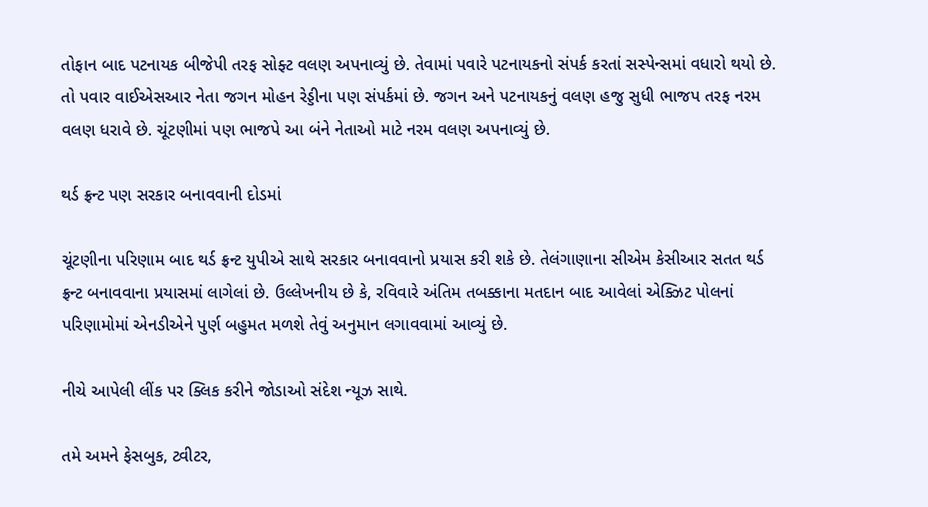તોફાન બાદ પટનાયક બીજેપી તરફ સોફ્ટ વલણ અપનાવ્યું છે. તેવામાં પવારે પટનાયકનો સંપર્ક કરતાં સસ્પેન્સમાં વધારો થયો છે. તો પવાર વાઈએસઆર નેતા જગન મોહન રેડ્ડીના પણ સંપર્કમાં છે. જગન અને પટનાયકનું વલણ હજુ સુધી ભાજપ તરફ નરમ વલણ ધરાવે છે. ચૂંટણીમાં પણ ભાજપે આ બંને નેતાઓ માટે નરમ વલણ અપનાવ્યું છે.

થર્ડ ફ્રન્ટ પણ સરકાર બનાવવાની દોડમાં

ચૂંટણીના પરિણામ બાદ થર્ડ ફ્રન્ટ યુપીએ સાથે સરકાર બનાવવાનો પ્રયાસ કરી શકે છે. તેલંગાણાના સીએમ કેસીઆર સતત થર્ડ ફ્રન્ટ બનાવવાના પ્રયાસમાં લાગેલાં છે. ઉલ્લેખનીય છે કે, રવિવારે અંતિમ તબક્કાના મતદાન બાદ આવેલાં એક્ઝિટ પોલનાં પરિણામોમાં એનડીએને પુર્ણ બહુમત મળશે તેવું અનુમાન લગાવવામાં આવ્યું છે.

નીચે આપેલી લીંક પર ક્લિક કરીને જોડાઓ સંદેશ ન્યૂઝ સાથે.

તમે અમને ફેસબુક, ટ્વીટર,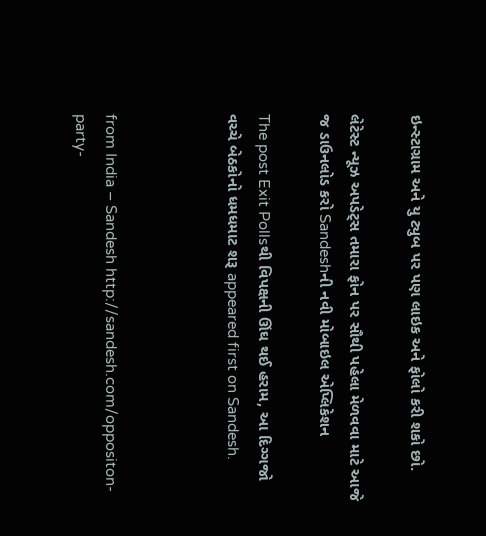ઇન્સ્ટાગ્રામ અને યુ ટ્યુબ પર પણ લાઇક અને ફોલો કરી શકો છો.

લેટેસ્ટ ન્યૂઝ અપડેટ્સ તમારા ફોન પર સૌથી પહેલા મેળવવા માટે આજે જ ડાઉનલોડ કરો Sandeshની નવી મોબાઇલ એપ્લિકેશન

The post Exit Pollsથી વિપક્ષની ઊંઘ થઈ હરામ, આ દિગ્ગજો વચ્ચે બેઠકોનો ધમધમાટ શરૂ appeared first on Sandesh.



from India – Sandesh http://sandesh.com/oppositon-party-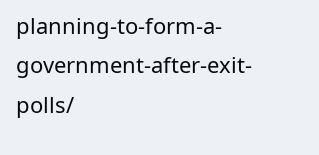planning-to-form-a-government-after-exit-polls/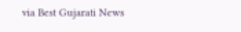via Best Gujarati News